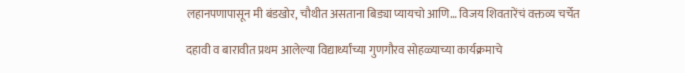लहानपणापासून मी बंडखोर, चौथीत असताना बिड्या प्यायचो आणि… विजय शिवतारेंचं वक्तव्य चर्चेत

दहावी व बारावीत प्रथम आलेल्या विद्यार्थ्यांच्या गुणगौरव सोहळ्याच्या कार्यक्रमाचे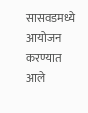सासवडमध्ये आयोजन करण्यात आले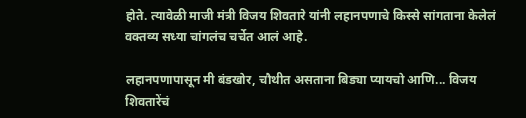होते. त्यावेळी माजी मंत्री विजय शिवतारे यांनी लहानपणाचे किस्से सांगताना केलेलं वक्तव्य सध्या चांगलंच चर्चेत आलं आहे.

लहानपणापासून मी बंडखोर, चौथीत असताना बिड्या प्यायचो आणि... विजय शिवतारेंचं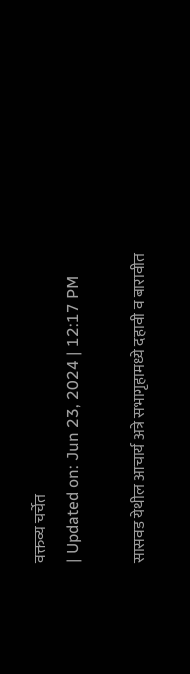वक्तव्य चर्चेत
| Updated on: Jun 23, 2024 | 12:17 PM

सासवड येथील आचार्य अत्रे सभागृहामध्ये दहावी व बारावीत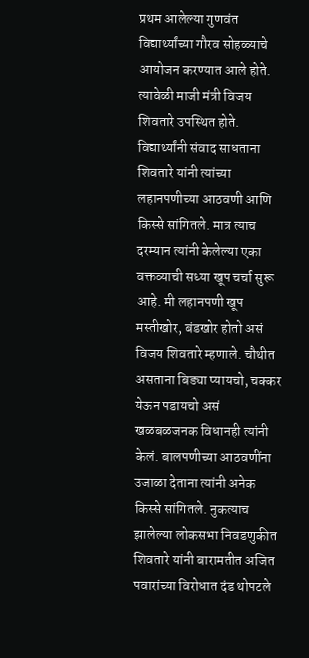प्रथम आलेल्या गुणवंत विद्यार्थ्यांच्या गौरव सोहळ्याचे आयोजन करण्यात आले होते. त्यावेळी माजी मंत्री विजय शिवतारे उपस्थित होते. विद्यार्थ्यांनी संवाद साधताना शिवतारे यांनी त्यांच्या लहानपणीच्या आठवणी आणि किस्से सांगितले. मात्र त्याच दरम्यान त्यांनी केलेल्या एका वक्तव्याची सध्या खूप चर्चा सुरू आहे. मी लहानपणी खूप मस्तीखोर, बंडखोर होतो असं विजय शिवतारे म्हणाले. चौथीत असताना बिड्या प्यायचो, चक्कर येऊन पडायचो असं खळबळजनक विधानही त्यांनी केलं. बालपणीच्या आठवणींना उजाळा देताना त्यांनी अनेक किस्से सांगितले. नुकत्याच झालेल्या लोकसभा निवडणुकीत शिवतारे यांनी बारामतीत अजित पवारांच्या विरोधात दंड थोपटले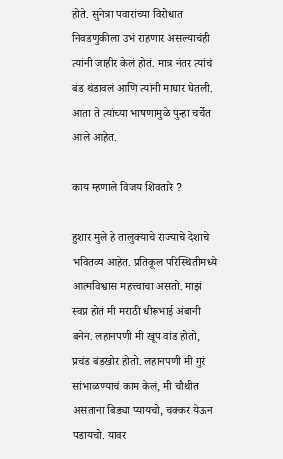होते. सुनेत्रा पवारांच्या विरोधात निवडणुकीला उभं राहणार असल्याचंही त्यांनी जाहीर केलं होतं. मात्र नंतर त्यांचं बंड थंडावलं आणि त्यांनी माघार घेतली. आता ते त्यांच्या भाषणामुळे पुन्हा चर्चेत आले आहेत.

काय म्हणाले विजय शिवतारे ?

हुशार मुले हे तालुक्याचे राज्याचे देशाचे भवितव्य आहेत. प्रतिकूल परिस्थितीमध्ये आत्मविश्वास महत्त्वाचा असतो. माझं स्वप्न होतं मी मराठी धीरूभाई अंबानी बनेन. लहानपणी मी खूप वांड होतो, प्रचंड बंडखोर होतो. लहानपणी मी गुरं सांभाळण्याचं काम केलं, मी चौथीत असताना बिड्या प्यायचो, चक्कर येऊन पडायचो. यावर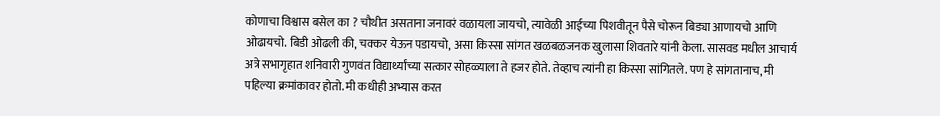कोणाचा विश्वास बसेल का ? चौथीत असताना जनावरं वळायला जायचो, त्यावेळी आईच्या पिशवीतून पैसे चोरून बिड्या आणायचो आणि ओढायचो. बिडी ओढली की, चक्कर येऊन पडायचो, असा किस्सा सांगत खळबळजनक खुलासा शिवतारे यांनी केला. सासवड मधील आचार्य अत्रे सभागृहात शनिवारी गुणवंत विद्यार्थ्यांच्या सत्कार सोहळ्याला ते हजर होते. तेव्हाच त्यांनी हा किस्सा सांगितले. पण हे सांगतानाच, मी पहिल्या क्रमांकावर होतो. मी कधीही अभ्यास करत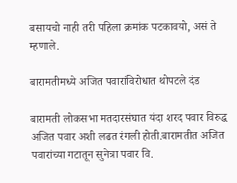बसायचो नाही तरी पहिला क्रमांक पटकावयो, असं ते म्हणाले.

बारामतीमध्ये अजित पवारांविरोधात थोपटले दंड

बारामती लोकसभा मतदारसंघात यंदा शरद पवार विरुद्ध अजित पवार अशी लढत रंगली होती.बारामतीत अजित पवारांच्या गटातून सुनेत्रा पवार वि.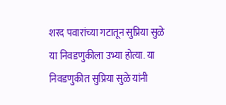शरद पवारांच्या गटातून सुप्रिया सुळे या निवडणुकीला उभ्या होत्या. या निवडणुकीत सुप्रिया सुळे यांनी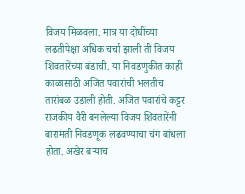विजय मिळवला. मात्र या दोघींच्या लढतीपेक्षा अधिक चर्चा झाली ती विजय शिवतारेंच्या बंडाची. या निवडणुकीत काही काळासाठी अजित पवारांची भलतीच तारांबळ उडाली होती. अजित पवारांचे कट्टर राजकीय वैरी बनलेल्या विजय शिवतारेंनी बारामती निवडणूक लढवण्याचा चंग बांधला होता. अखेर बऱ्याच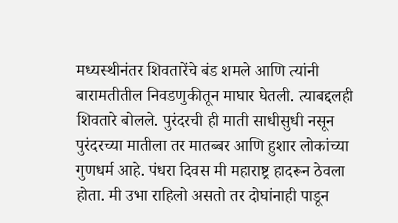मध्यस्थीनंतर शिवतारेंचे बंड शमले आणि त्यांनी बारामतीतील निवडणुकीतून माघार घेतली. त्याबद्दलही शिवतारे बोलले. पुरंदरची ही माती साधीसुधी नसून पुरंदरच्या मातीला तर मातब्बर आणि हुशार लोकांच्या गुणधर्म आहे. पंधरा दिवस मी महाराष्ट्र हादरून ठेवला होता. मी उभा राहिलो असतो तर दोघांनाही पाडून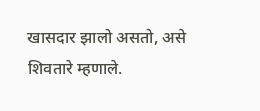खासदार झालो असतो, असे शिवतारे म्हणाले.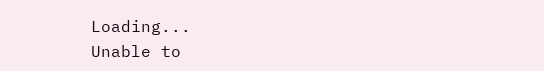Loading...
Unable to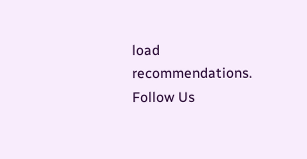load recommendations.
Follow Us